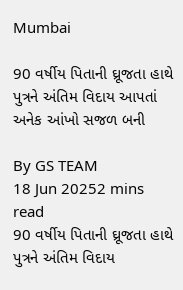Mumbai

90 વર્ષીય પિતાની ઘ્રૂજતા હાથે પુત્રને અંતિમ વિદાય આપતાં અનેક આંખો સજળ બની

By GS TEAM
18 Jun 20252 mins read
90 વર્ષીય પિતાની ઘ્રૂજતા હાથે પુત્રને અંતિમ વિદાય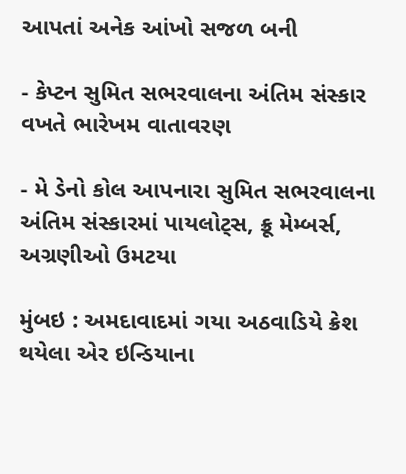આપતાં અનેક આંખો સજળ બની

- કેપ્ટન સુમિત સભરવાલના અંતિમ સંસ્કાર વખતે ભારેખમ વાતાવરણ

- મે ડેનો કોલ આપનારા સુમિત સભરવાલના અંતિમ સંસ્કારમાં પાયલોટ્સ, ક્રૂ મેમ્બર્સ, અગ્રણીઓ ઉમટયા

મુંબઇ : અમદાવાદમાં ગયા અઠવાડિયે ક્રેશ થયેલા એર ઇન્ડિયાના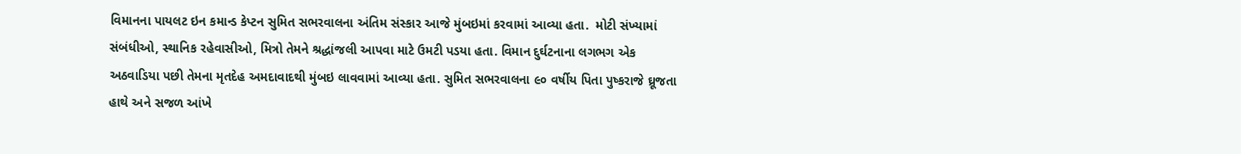વિમાનના પાયલટ ઇન કમાન્ડ કેપ્ટન સુમિત સભરવાલના અંતિમ સંસ્કાર આજે મુંબઇમાં કરવામાં આવ્યા હતા.  મોટી સંખ્યામાં સંબંધીઓ, સ્થાનિક રહેવાસીઓ, મિત્રો તેમને શ્રદ્ધાંજલી આપવા માટે ઉમટી પડયા હતા. વિમાન દુર્ઘટનાના લગભગ એક અઠવાડિયા પછી તેમના મૃતદેહ અમદાવાદથી મુંબઇ લાવવામાં આવ્યા હતા. સુમિત સભરવાલના ૯૦ વર્ષીય પિતા પુષ્કરાજે ઘ્રૂજતા હાથે અને સજળ આંખે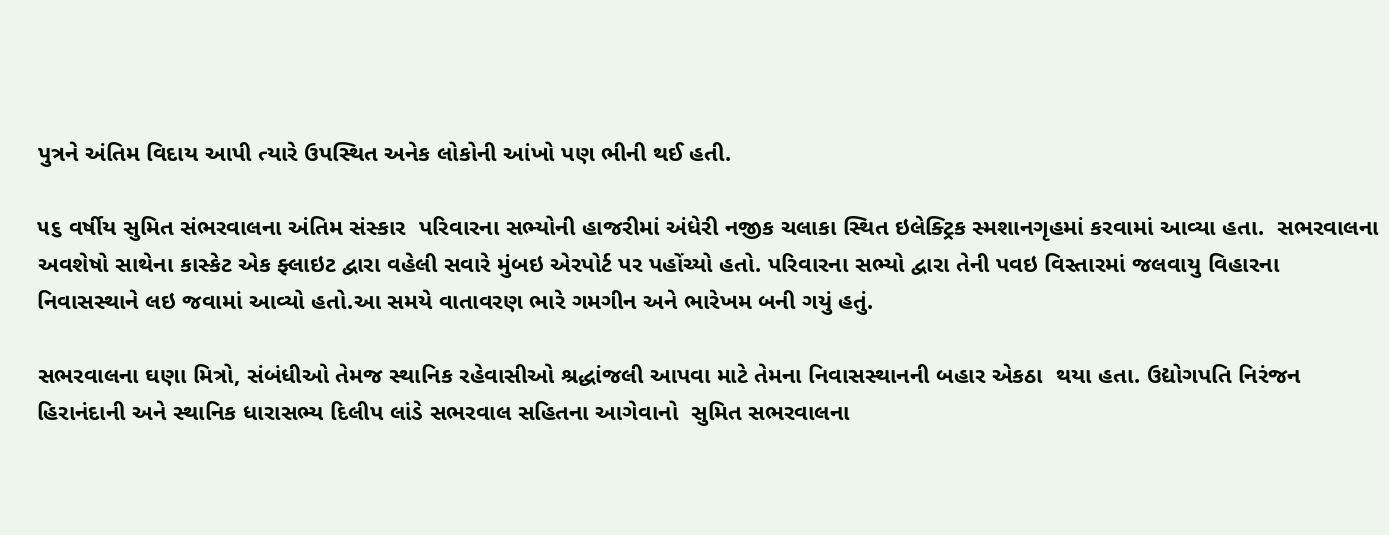પુત્રને અંતિમ વિદાય આપી ત્યારે ઉપસ્થિત અનેક લોકોની આંખો પણ ભીની થઈ હતી.

૫૬ વર્ષીય સુમિત સંભરવાલના અંતિમ સંસ્કાર  પરિવારના સભ્યોની હાજરીમાં અંધેરી નજીક ચલાકા સ્થિત ઇલેક્ટ્રિક સ્મશાનગૃહમાં કરવામાં આવ્યા હતા.  સભરવાલના અવશેષો સાથેના કાસ્કેટ એક ફ્લાઇટ દ્વારા વહેલી સવારે મુંબઇ એરપોર્ટ પર પહોંચ્યો હતો. પરિવારના સભ્યો દ્વારા તેની પવઇ વિસ્તારમાં જલવાયુ વિહારના નિવાસસ્થાને લઇ જવામાં આવ્યો હતો.આ સમયે વાતાવરણ ભારે ગમગીન અને ભારેખમ બની ગયું હતું.

સભરવાલના ઘણા મિત્રો, સંબંધીઓ તેમજ સ્થાનિક રહેવાસીઓ શ્રદ્ધાંજલી આપવા માટે તેમના નિવાસસ્થાનની બહાર એકઠા  થયા હતા. ઉદ્યોગપતિ નિરંજન હિરાનંદાની અને સ્થાનિક ધારાસભ્ય દિલીપ લાંડે સભરવાલ સહિતના આગેવાનો  સુમિત સભરવાલના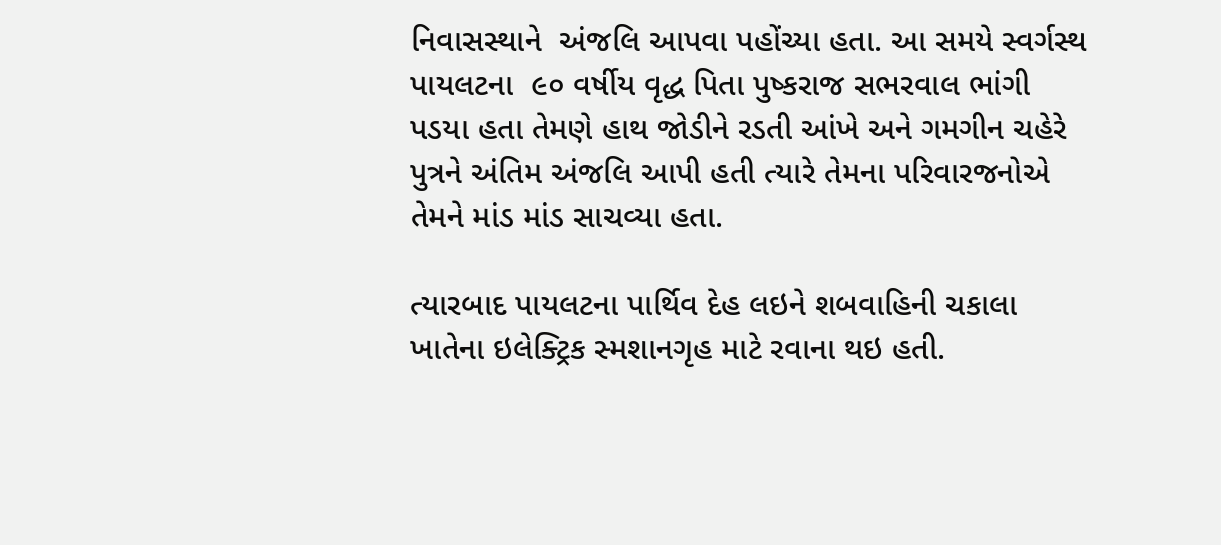નિવાસસ્થાને  અંજલિ આપવા પહોંચ્યા હતા. આ સમયે સ્વર્ગસ્થ પાયલટના  ૯૦ વર્ષીય વૃદ્ધ પિતા પુષ્કરાજ સભરવાલ ભાંગી પડયા હતા તેમણે હાથ જોડીને રડતી આંખે અને ગમગીન ચહેરે પુત્રને અંતિમ અંજલિ આપી હતી ત્યારે તેમના પરિવારજનોએ તેમને માંડ માંડ સાચવ્યા હતા.

ત્યારબાદ પાયલટના પાર્થિવ દેહ લઇને શબવાહિની ચકાલા ખાતેના ઇલેક્ટ્રિક સ્મશાનગૃહ માટે રવાના થઇ હતી.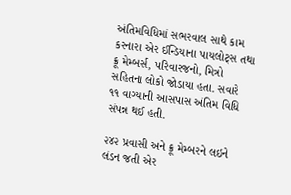અંતિમવિધિમાં સભરવાલ સાથે કામ કરનારા એર ઈન્ડિયાના પાયલોટ્સ તથા ક્રૂ મેમ્બર્સ, પરિવારજનો, મિત્રો સહિતના લોકો જોડાયા હતા. સવારે ૧૧ વાગ્યાની આસપાસ અંતિમ વિધિ સંપન્ન થઈ હતી.

૨૪૨ પ્રવાસી અને ક્રૂ મેમ્બરને લઇને લંડન જતી એર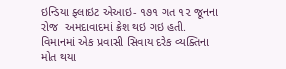ઇન્ડિયા ફ્લાઇટ એઆઇ- ૧૭૧ ગત ૧૨ જૂનના રોજ  અમદાવાદમાં ક્રેશ થઇ ગઇ હતી. વિમાનમાં એક પ્રવાસી સિવાય દરેક વ્યક્તિના મોત થયા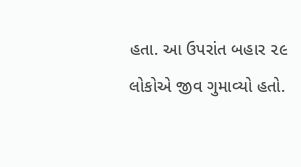હતા. આ ઉપરાંત બહાર ૨૯ લોકોએ જીવ ગુમાવ્યો હતો.